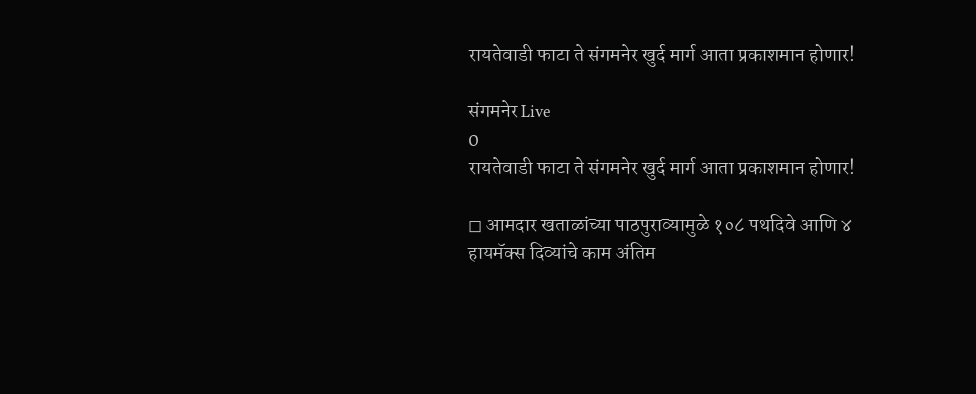रायतेवाडी फाटा ते संगमनेर खुर्द मार्ग आता प्रकाशमान होणार!

संगमनेर Live
0
रायतेवाडी फाटा ते संगमनेर खुर्द मार्ग आता प्रकाशमान होणार!

◻ आमदार खताळांच्या पाठपुराव्यामुळे १०८ पथदिवे आणि ४ हायमॅक्स दिव्यांचे काम अंतिम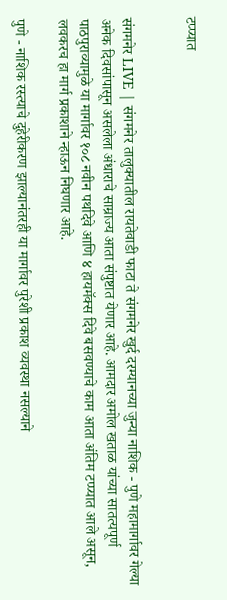टप्प्यात


संगमनेर LIVE | संगमनेर तालुक्यातील रायतेवाडी फाटा ते संगमनेर खुर्द दरम्यानच्या जुन्या नाशिक - पुणे महामार्गावर गेल्या अनेक दिवसांपासून असलेला अंधाराचे साम्राज्य आता संपुष्टात येणार आहे. आमदार अमोल खताळ यांच्या सातत्यपूर्ण पाठपुराव्यामुळे या मार्गावर १०८ नवीन पथदिवे आणि ४ हायमॅक्स दिवे बसवण्याचे काम आता अंतिम टप्प्यात आले असून, लवकरच हा मार्ग प्रकाशाने न्हाऊन निघणार आहे.

पुणे - नाशिक रस्त्याचे दुहेरीकरण झाल्यानंतरही या मार्गावर पुरेशी प्रकाश व्यवस्था नसल्याने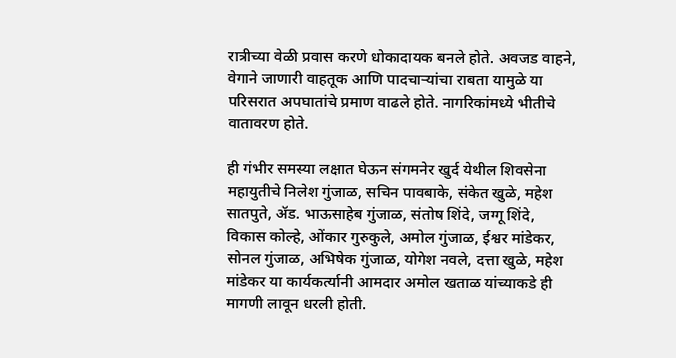रात्रीच्या वेळी प्रवास करणे धोकादायक बनले होते. अवजड वाहने, वेगाने जाणारी वाहतूक आणि पादचाऱ्यांचा राबता यामुळे या परिसरात अपघातांचे प्रमाण वाढले होते. नागरिकांमध्ये भीतीचे वातावरण होते.

ही गंभीर समस्या लक्षात घेऊन संगमनेर खुर्द येथील शिवसेना महायुतीचे निलेश गुंजाळ, सचिन पावबाके, संकेत खुळे, महेश सातपुते, ॲड. भाऊसाहेब गुंजाळ, संतोष शिंदे, जग्गू शिंदे, विकास कोल्हे, ओंकार गुरुकुले, अमोल गुंजाळ, ईश्वर मांडेकर, सोनल गुंजाळ, अभिषेक गुंजाळ, योगेश नवले, दत्ता खुळे, महेश मांडेकर या कार्यकर्त्यानी आमदार अमोल खताळ यांच्याकडे ही मागणी लावून धरली होती.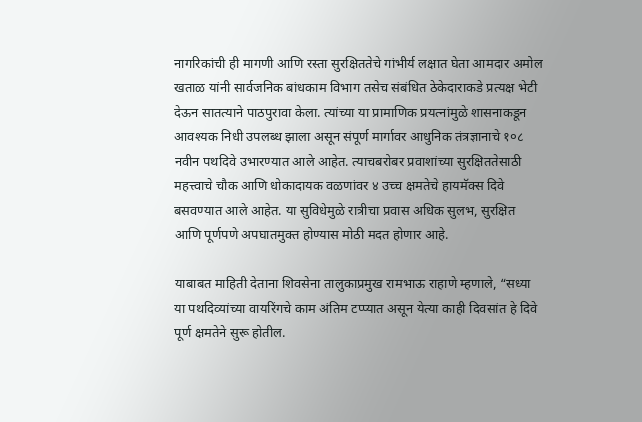नागरिकांची ही मागणी आणि रस्ता सुरक्षिततेचे गांभीर्य लक्षात घेता आमदार अमोल खताळ यांनी सार्वजनिक बांधकाम विभाग तसेच संबंधित ठेकेदाराकडे प्रत्यक्ष भेटी देऊन सातत्याने पाठपुरावा केला. त्यांच्या या प्रामाणिक प्रयत्नांमुळे शासनाकडून आवश्यक निधी उपलब्ध झाला असून संपूर्ण मार्गावर आधुनिक तंत्रज्ञानाचे १०८ नवीन पथदिवे उभारण्यात आले आहेत. त्याचबरोबर प्रवाशांच्या सुरक्षिततेसाठी महत्त्वाचे चौक आणि धोकादायक वळणांवर ४ उच्च क्षमतेचे हायमॅक्स दिवे बसवण्यात आले आहेत. या सुविधेमुळे रात्रीचा प्रवास अधिक सुलभ, सुरक्षित आणि पूर्णपणे अपघातमुक्त होण्यास मोठी मदत होणार आहे.

याबाबत माहिती देताना शिवसेना तालुकाप्रमुख रामभाऊ राहाणे म्हणाले, “सध्या या पथदिव्यांच्या वायरिंगचे काम अंतिम टप्प्यात असून येत्या काही दिवसांत हे दिवे पूर्ण क्षमतेने सुरू होतील.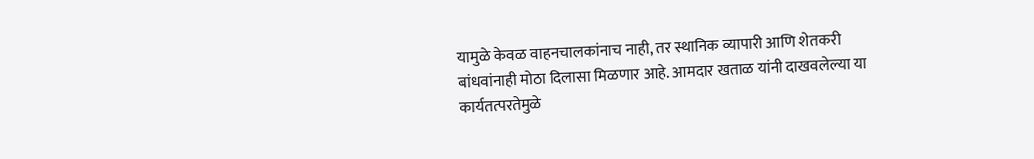यामुळे केवळ वाहनचालकांनाच नाही, तर स्थानिक व्यापारी आणि शेतकरी बांधवांनाही मोठा दिलासा मिळणार आहे. आमदार खताळ यांनी दाखवलेल्या या कार्यतत्परतेमुळे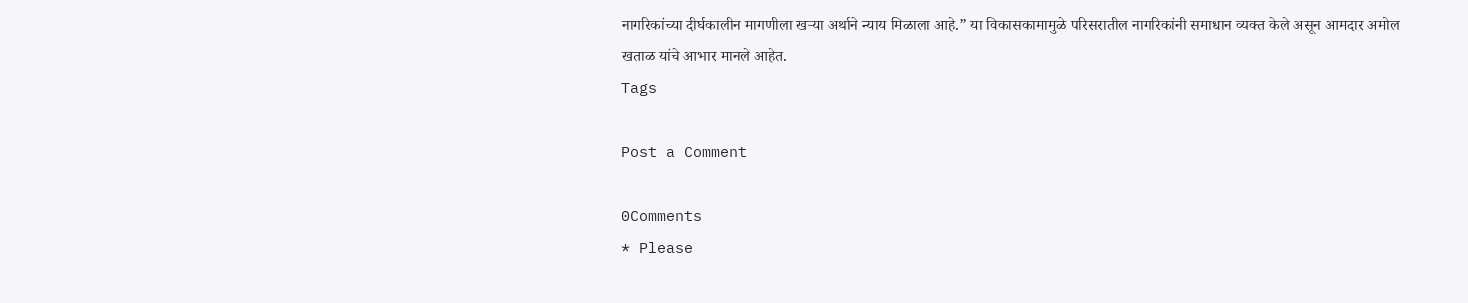नागरिकांच्या दीर्घकालीन मागणीला खऱ्या अर्थाने न्याय मिळाला आहे.” या विकासकामामुळे परिसरातील नागरिकांनी समाधान व्यक्त केले असून आमदार अमोल खताळ यांचे आभार मानले आहेत.
Tags

Post a Comment

0Comments
* Please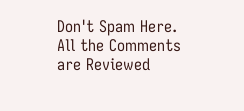Don't Spam Here. All the Comments are Reviewed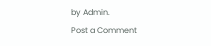by Admin.
Post a Comment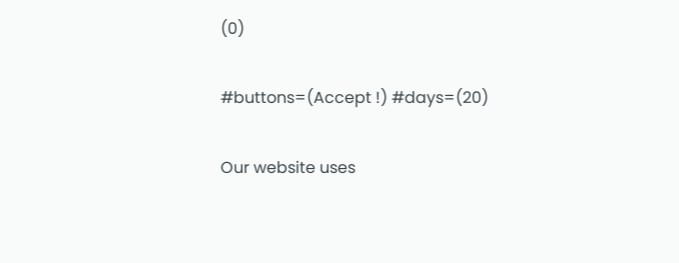(0)

#buttons=(Accept !) #days=(20)

Our website uses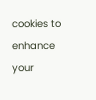cookies to enhance your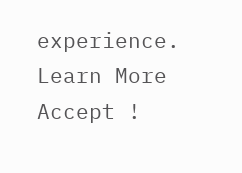experience. Learn More
Accept !